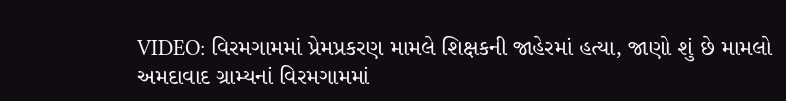VIDEO: વિરમગામમાં પ્રેમપ્રકરણ મામલે શિક્ષકની જાહેરમાં હત્યા, જાણો શું છે મામલો
અમદાવાદ ગ્રામ્યનાં વિરમગામમાં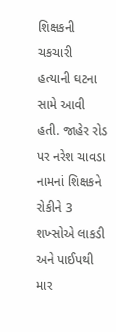શિક્ષકની ચકચારી હત્યાની ઘટના સામે આવી હતી. જાહેર રોડ પર નરેશ ચાવડા નામનાં શિક્ષકને રોકીને 3 શખ્સોએ લાકડી અને પાઈપથી માર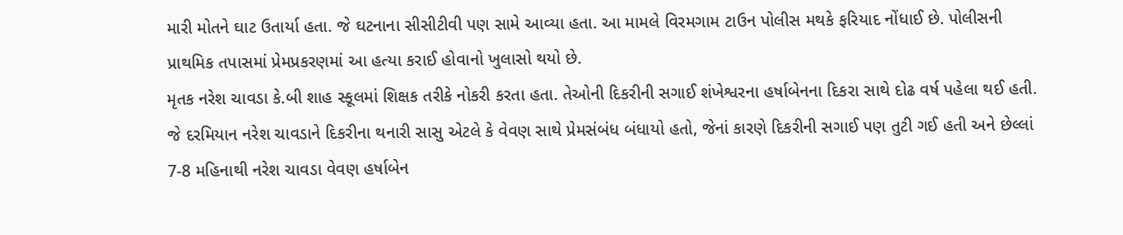મારી મોતને ઘાટ ઉતાર્યા હતા. જે ઘટનાના સીસીટીવી પણ સામે આવ્યા હતા. આ મામલે વિરમગામ ટાઉન પોલીસ મથકે ફરિયાદ નોંધાઈ છે. પોલીસની પ્રાથમિક તપાસમાં પ્રેમપ્રકરણમાં આ હત્યા કરાઈ હોવાનો ખુલાસો થયો છે.
મૃતક નરેશ ચાવડા કે.બી શાહ સ્કૂલમાં શિક્ષક તરીકે નોકરી કરતા હતા. તેઓની દિકરીની સગાઈ શંખેશ્વરના હર્ષાબેનના દિકરા સાથે દોઢ વર્ષ પહેલા થઈ હતી. જે દરમિયાન નરેશ ચાવડાને દિકરીના થનારી સાસુ એટલે કે વેવણ સાથે પ્રેમસંબંધ બંધાયો હતો, જેનાં કારણે દિકરીની સગાઈ પણ તુટી ગઈ હતી અને છેલ્લાં 7-8 મહિનાથી નરેશ ચાવડા વેવણ હર્ષાબેન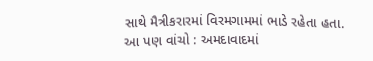સાથે મૈત્રીકરારમાં વિરમગામમાં ભાડે રહેતા હતા.
આ પણ વાંચો : અમદાવાદમાં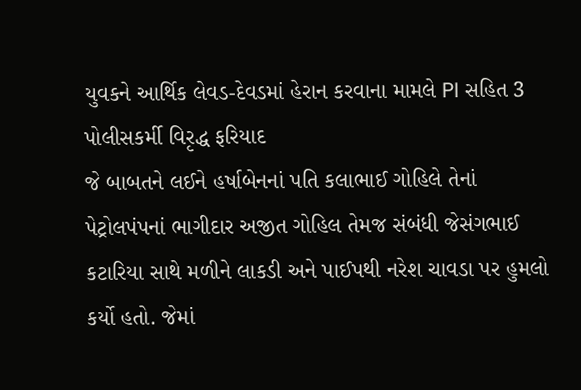યુવકને આર્થિક લેવડ-દેવડમાં હેરાન કરવાના મામલે PI સહિત 3 પોલીસકર્મી વિરૃદ્ધ ફરિયાદ
જે બાબતને લઈને હર્ષાબેનનાં પતિ કલાભાઈ ગોહિલે તેનાં પેટ્રોલપંપનાં ભાગીદાર અજીત ગોહિલ તેમજ સંબંધી જેસંગભાઈ કટારિયા સાથે મળીને લાકડી અને પાઈપથી નરેશ ચાવડા પર હુમલો કર્યો હતો. જેમાં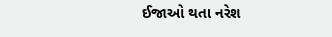ઈજાઓ થતા નરેશ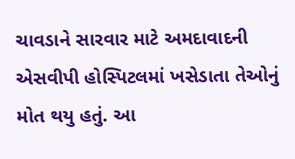ચાવડાને સારવાર માટે અમદાવાદની એસવીપી હોસ્પિટલમાં ખસેડાતા તેઓનું મોત થયુ હતું. આ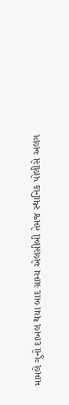મામલે ગુનો દાખલ થયા બાદ ગ્રામ્ય એલસીબી તેમજ સ્થાનિક પોલીસે અલગ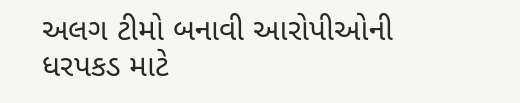અલગ ટીમો બનાવી આરોપીઓની ધરપકડ માટે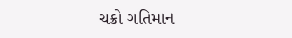ચક્રો ગતિમાન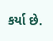કર્યા છે.